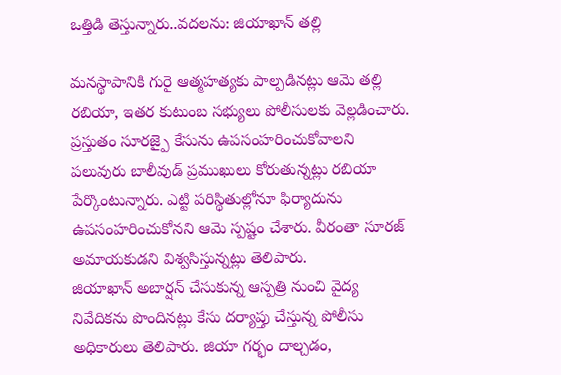ఒత్తిడి తెస్తున్నారు..వదలను: జియాఖాన్ తల్లి

మనస్థాపానికి గురై ఆత్మహత్యకు పాల్పడినట్లు ఆమె తల్లి రబియా, ఇతర కుటుంబ సభ్యులు పోలీసులకు వెల్లడించారు. ప్రస్తుతం సూరజ్పై కేసును ఉపసంహరించుకోవాలని పలువురు బాలీవుడ్ ప్రముఖులు కోరుతున్నట్లు రబియా పేర్కొంటున్నారు. ఎట్టి పరిస్థితుల్లోనూ ఫిర్యాదును ఉపసంహరించుకోనని ఆమె స్పష్టం చేశారు. వీరంతా సూరజ్ అమాయకుడని విశ్వసిస్తున్నట్లు తెలిపారు.
జియాఖాన్ అబార్షన్ చేసుకున్న ఆస్పత్రి నుంచి వైద్య నివేదికను పొందినట్లు కేసు దర్యాప్తు చేస్తున్న పోలీసు అధికారులు తెలిపారు. జియా గర్భం దాల్చడం,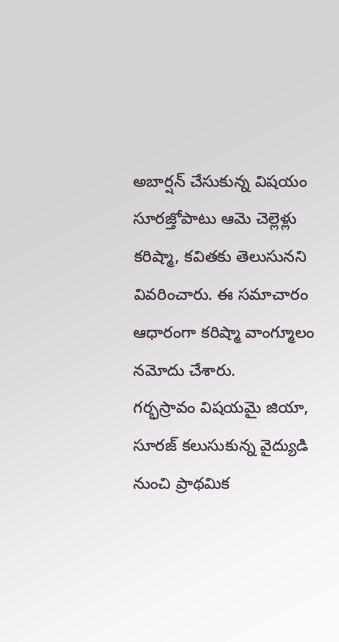అబార్షన్ చేసుకున్న విషయం సూరజ్తోపాటు ఆమె చెల్లెళ్లు కరిష్మా, కవితకు తెలుసునని వివరించారు. ఈ సమాచారం ఆధారంగా కరిష్మా వాంగ్మూలం నమోదు చేశారు.
గర్భస్రావం విషయమై జియా, సూరజ్ కలుసుకున్న వైద్యుడి నుంచి ప్రాథమిక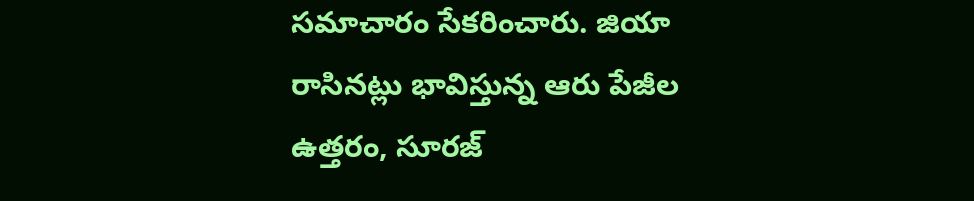సమాచారం సేకరించారు. జియా రాసినట్లు భావిస్తున్న ఆరు పేజీల ఉత్తరం, సూరజ్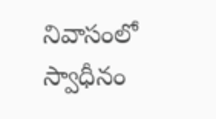నివాసంలో స్వాధీనం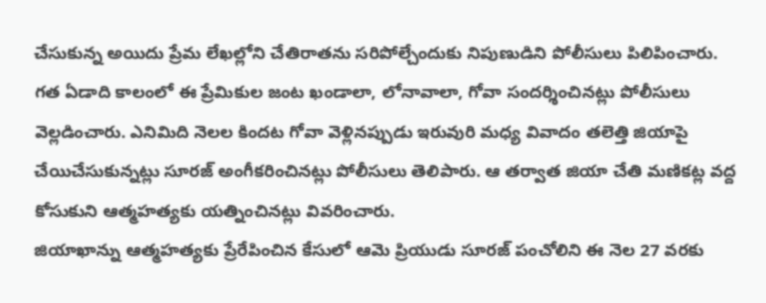చేసుకున్న అయిదు ప్రేమ లేఖల్లోని చేతిరాతను సరిపోల్చేందుకు నిపుణుడిని పోలీసులు పిలిపించారు.
గత ఏడాది కాలంలో ఈ ప్రేమికుల జంట ఖండాలా, లోనావాలా, గోవా సందర్శించినట్లు పోలీసులు వెల్లడించారు. ఎనిమిది నెలల కిందట గోవా వెళ్లినప్పుడు ఇరువురి మధ్య వివాదం తలెత్తి జియాపై చేయిచేసుకున్నట్లు సూరజ్ అంగీకరించినట్లు పోలీసులు తెలిపారు. ఆ తర్వాత జియా చేతి మణికట్ల వద్ద కోసుకుని ఆత్మహత్యకు యత్నించినట్లు వివరించారు.
జియాఖాన్ను ఆత్మహత్యకు ప్రేరేపించిన కేసులో ఆమె ప్రియుడు సూరజ్ పంచోలిని ఈ నెల 27 వరకు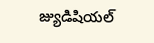జ్యుడిషియల్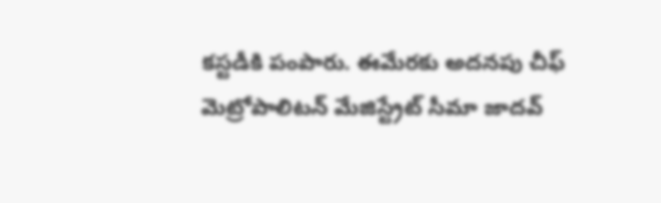కస్టడీకి పంపారు. ఈమేరకు అదనపు చీఫ్ మెట్రోపాలిటన్ మేజిస్ట్రేట్ సీమా జాదవ్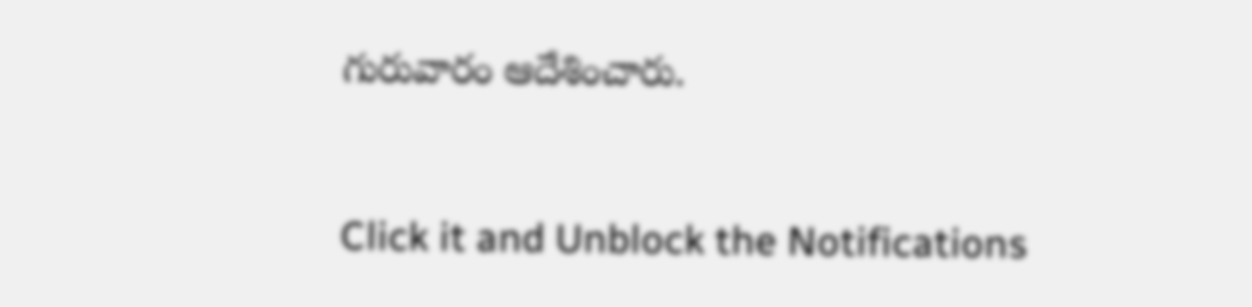గురువారం ఆదేశించారు.


Click it and Unblock the Notifications